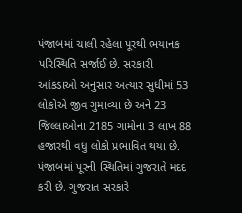પંજાબમાં ચાલી રહેલા પૂરથી ભયાનક પરિસ્થિતિ સર્જાઈ છે. સરકારી આંકડાઓ અનુસાર અત્યાર સુધીમાં 53 લોકોએ જીવ ગુમાવ્યા છે અને 23 જિલ્લાઓના 2185 ગામોના 3 લાખ 88 હજારથી વધુ લોકો પ્રભાવિત થયા છે. પંજાબમાં પૂરની સ્થિતિમાં ગુજરાતે મદદ કરી છે. ગુજરાત સરકારે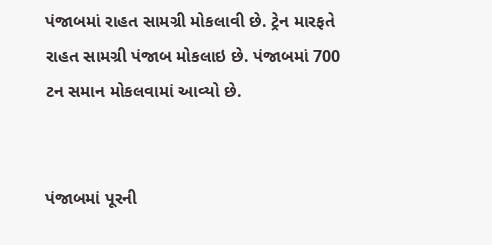પંજાબમાં રાહત સામગ્રી મોકલાવી છે. ટ્રેન મારફતે રાહત સામગ્રી પંજાબ મોકલાઇ છે. પંજાબમાં 700 ટન સમાન મોકલવામાં આવ્યો છે.


પંજાબમાં પૂરની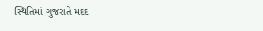સ્થિતિમાં ગુજરાતે મદદ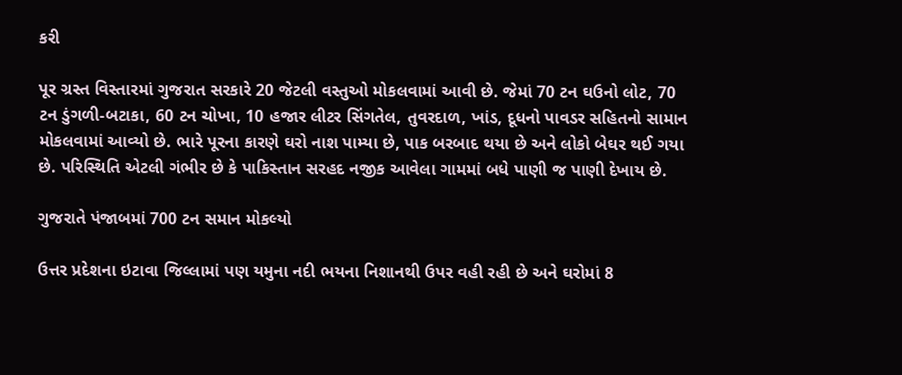કરી

પૂર ગ્રસ્ત વિસ્તારમાં ગુજરાત સરકારે 20 જેટલી વસ્તુઓ મોકલવામાં આવી છે. જેમાં 70 ટન ઘઉનો લોટ, 70 ટન ડુંગળી-બટાકા, 60 ટન ચોખા, 10 હજાર લીટર સિંગતેલ, તુવરદાળ, ખાંડ, દૂધનો પાવડર સહિતનો સામાન મોકલવામાં આવ્યો છે. ભારે પૂરના કારણે ઘરો નાશ પામ્યા છે, પાક બરબાદ થયા છે અને લોકો બેઘર થઈ ગયા છે. પરિસ્થિતિ એટલી ગંભીર છે કે પાકિસ્તાન સરહદ નજીક આવેલા ગામમાં બધે પાણી જ પાણી દેખાય છે.

ગુજરાતે પંજાબમાં 700 ટન સમાન મોકલ્યો

ઉત્તર પ્રદેશના ઇટાવા જિલ્લામાં પણ યમુના નદી ભયના નિશાનથી ઉપર વહી રહી છે અને ઘરોમાં 8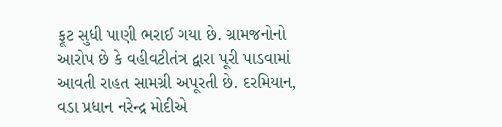ફૂટ સુધી પાણી ભરાઈ ગયા છે. ગ્રામજનોનો આરોપ છે કે વહીવટીતંત્ર દ્વારા પૂરી પાડવામાં આવતી રાહત સામગ્રી અપૂરતી છે. દરમિયાન, વડા પ્રધાન નરેન્દ્ર મોદીએ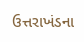ઉત્તરાખંડના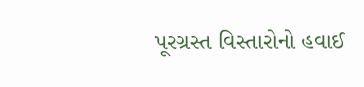પૂરગ્રસ્ત વિસ્તારોનો હવાઈ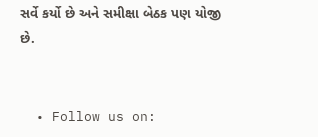સર્વે કર્યો છે અને સમીક્ષા બેઠક પણ યોજી છે.


  • Follow us on: